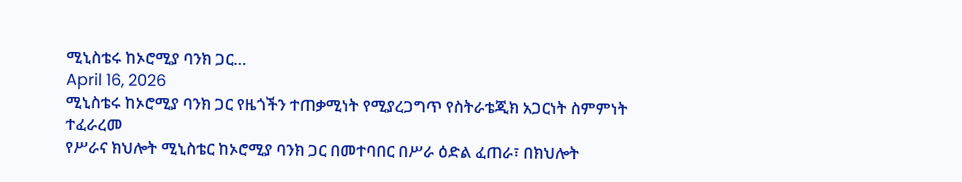ሚኒስቴሩ ከኦሮሚያ ባንክ ጋር…
April 16, 2026
ሚኒስቴሩ ከኦሮሚያ ባንክ ጋር የዜጎችን ተጠቃሚነት የሚያረጋግጥ የስትራቴጂክ አጋርነት ስምምነት ተፈራረመ
የሥራና ክህሎት ሚኒስቴር ከኦሮሚያ ባንክ ጋር በመተባበር በሥራ ዕድል ፈጠራ፣ በክህሎት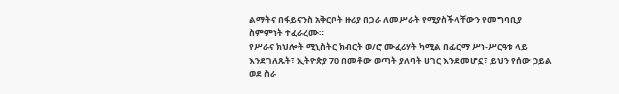ልማትና በፋይናንስ አቅርቦት ዙሪያ በጋራ ለመሥራት የሚያስችላቸውን የመግባቢያ ስምምነት ተፈራረሙ።
የሥራና ክህሎት ሚኒስትር ክብርት ወ/ሮ ሙፈሪሃት ካሚል በፊርማ ሥነ-ሥርዓቱ ላይ እንደገለጹት፣ ኢትዮጵያ 70 በመቶው ወጣት ያለባት ሀገር እንደመሆኗ፣ ይህን የሰው ኃይል ወደ ስራ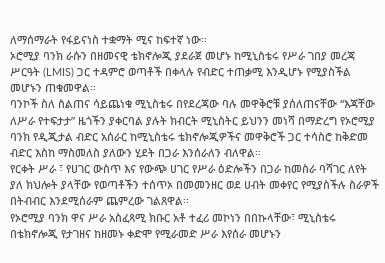ለማሰማራት የፋይናነስ ተቋማት ሚና ከፍተኛ ነው።
ኦሮሚያ ባንክ ራሱን በዘመናዊ ቴክኖሎጂ ያደራጀ መሆኑ ከሚኒስቴሩ የሥራ ገበያ መረጃ ሥርዓት (LMIS) ጋር ተዳምሮ ወጣቶች በቀላሉ የብድር ተጠቃሚ እንዲሆኑ የሚያስችል መሆኑን ጠቁመዋል፡፡
ባንኮች ስለ ስልጠና ሳይጨነቁ ሚኒስቴሩ በየደረጃው ባሉ መዋቅሮቹ ያሰለጠናቸው “እጃቸው ለሥራ የተፍታታ” ዜጎችን ያቀርባል ያሉት ክብርት ሚኒስትር ይህንን መነሻ በማድረግ የኦሮሚያ ባንክ የዲጂታል ብድር አሰራር ከሚኒስቴሩ ቴክኖሎጂዎችና መዋቅሮች ጋር ተሳስሮ ከቅድመ ብድር እስከ ማስመለስ ያለውን ሂደት በጋራ እንሰራለን ብለዋል።
የርቀት ሥራ ፣ የሀገር ውስጥ እና የውጭ ሀገር የሥራ ዕድሎችን በጋራ ከመስራ ባሻገር ለየት ያለ ክህሎት ያላቸው የወጣቶችን ተሰጥኦ በመመንዘር ወደ ሀብት መቀየር የሚያስችሉ ስራዎች በትብብር እንደሚሰራም ጨምረው ገልጸዋል፡፡
የኦሮሚያ ባንክ ዋና ሥራ አስፈጻሚ ክቡር አቶ ተፈሪ መኮነን በበኩላቸው፣ ሚኒስቴሩ በቴክኖሎጂ የታገዘና ከዘመኑ ቀድሞ የሚራመድ ሥራ እየሰራ መሆኑን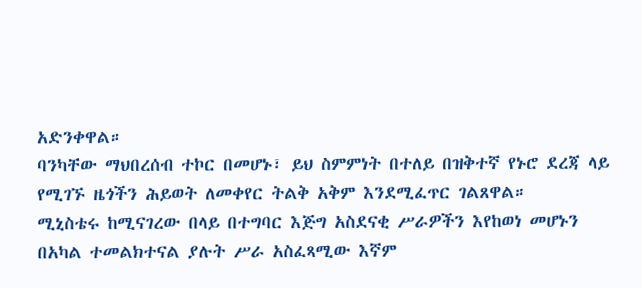አድንቀዋል።
ባንካቸው ማህበረሰብ ተኮር በመሆኑ፣ ይህ ስምምነት በተለይ በዝቅተኛ የኑሮ ደረጃ ላይ የሚገኙ ዜጎችን ሕይወት ለመቀየር ትልቅ አቅም እንደሚፈጥር ገልጸዋል።
ሚኒስቴሩ ከሚናገረው በላይ በተግባር እጅግ አስደናቂ ሥራዎችን እየከወነ መሆኑን በአካል ተመልክተናል ያሉት ሥራ አስፈጻሚው እኛም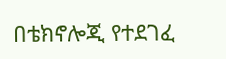በቴክኖሎጂ የተደገፈ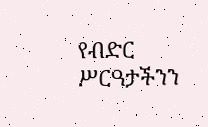የብድር ሥርዓታችንን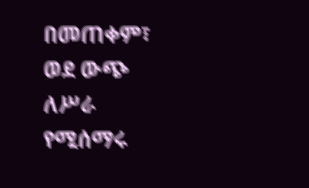በመጠቀም፣ ወደ ውጭ ለሥራ የሚሰማሩ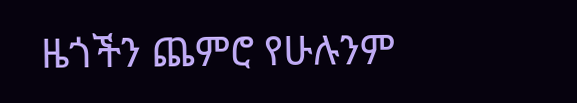ዜጎችን ጨምሮ የሁሉንም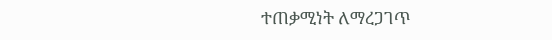ተጠቃሚነት ለማረጋገጥ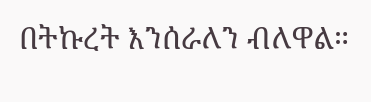በትኩረት እንሰራለን ብለዋል።